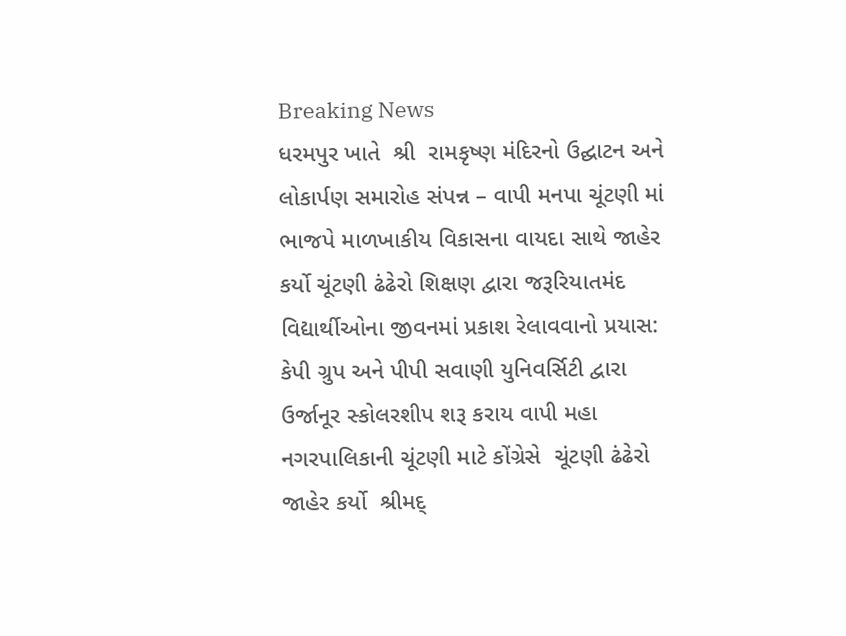Breaking News
ધરમપુર ખાતે  શ્રી  રામકૃષ્ણ મંદિરનો ઉદ્ઘાટન અને લોકાર્પણ સમારોહ સંપન્ન – વાપી મનપા ચૂંટણી માં ભાજપે માળખાકીય વિકાસના વાયદા સાથે જાહેર કર્યો ચૂંટણી ઢંઢેરો શિક્ષણ દ્વારા જરૂરિયાતમંદ વિદ્યાર્થીઓના જીવનમાં પ્રકાશ રેલાવવાનો પ્રયાસ: કેપી ગ્રુપ અને પીપી સવાણી યુનિવર્સિટી દ્વારા ઉર્જાનૂર સ્કોલરશીપ શરૂ કરાય વાપી મહા નગરપાલિકાની ચૂંટણી માટે કોંગ્રેસે  ચૂંટણી ઢંઢેરો જાહેર કર્યો  શ્રીમદ્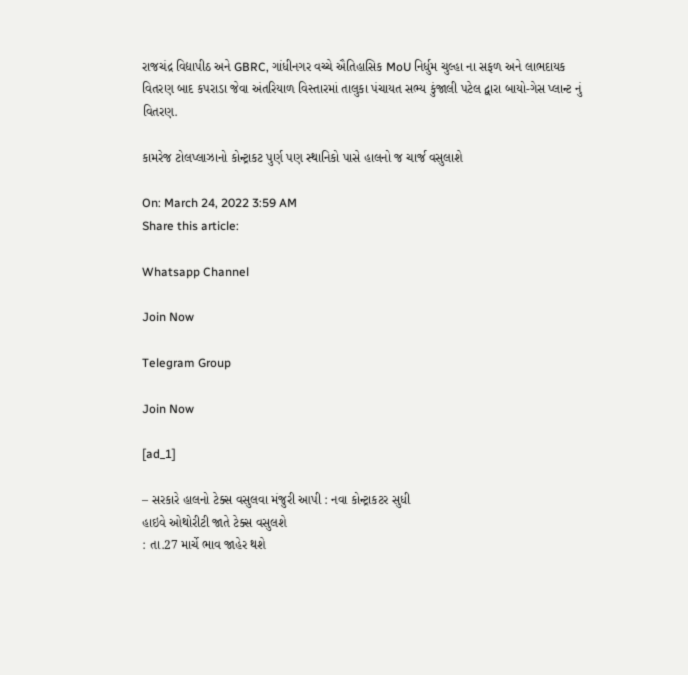રાજચંદ્ર વિદ્યાપીઠ અને GBRC, ગાંધીનગર વચ્ચે ઐતિહાસિક MoU નિર્ધુમ ચુલ્હા ના સફળ અને લાભદાયક વિતરણ બાદ કપરાડા જેવા અંતરિયાળ વિસ્તારમાં તાલુકા પંચાયત સભ્ય કુંજાલી પટેલ દ્વારા બાયો-ગેસ પ્લાન્ટ નું વિતરણ.

કામરેજ ટોલપ્લાઝાનો કોન્ટ્રાકટ પુર્ણ પણ સ્થાનિકો પાસે હાલનો જ ચાર્જ વસુલાશે

On: March 24, 2022 3:59 AM
Share this article:

Whatsapp Channel

Join Now

Telegram Group

Join Now

[ad_1]

– સરકારે હાલનો ટેક્સ વસુલવા મંજુરી આપી : નવા કોન્ટ્રાકટર સુધી
હાઇવે ઓથોરીટી જાતે ટેક્સ વસુલશે
: તા.27 માર્ચે ભાવ જાહેર થશે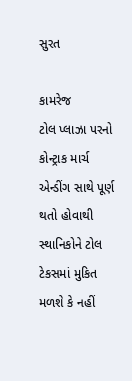સુરત

કામરેજ
ટોલ પ્લાઝા પરનો કોન્ટ્રાક માર્ચ એન્ડીંગ સાથે પૂર્ણ થતો હોવાથી સ્થાનિકોને ટોલ
ટેકસમાં મુકિત મળશે કે નહીં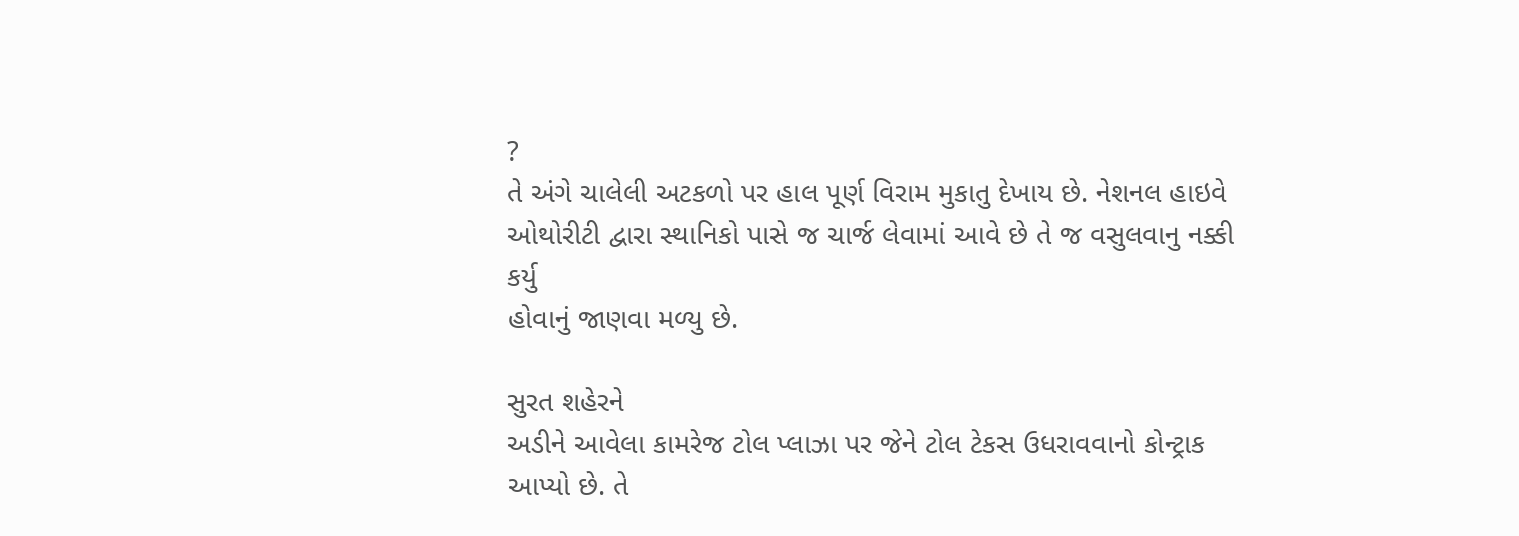?
તે અંગે ચાલેલી અટકળો પર હાલ પૂર્ણ વિરામ મુકાતુ દેખાય છે. નેશનલ હાઇવે
ઓથોરીટી દ્વારા સ્થાનિકો પાસે જ ચાર્જ લેવામાં આવે છે તે જ વસુલવાનુ નક્કી કર્યુ
હોવાનું જાણવા મળ્યુ છે.

સુરત શહેરને
અડીને આવેલા કામરેજ ટોલ પ્લાઝા પર જેને ટોલ ટેકસ ઉધરાવવાનો કોન્ટ્રાક આપ્યો છે. તે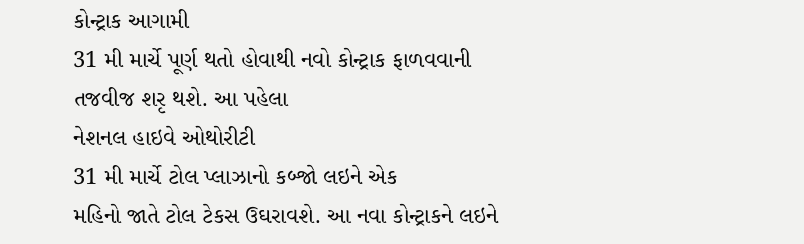કોન્ટ્રાક આગામી
31 મી માર્ચે પૂર્ણ થતો હોવાથી નવો કોન્ટ્રાક ફાળવવાની તજવીજ શરૃ થશે. આ પહેલા
નેશનલ હાઇવે ઓથોરીટી
31 મી માર્ચે ટોલ પ્લાઝાનો કબ્જો લઇને એક
મહિનો જાતે ટોલ ટેકસ ઉઘરાવશે. આ નવા કોન્ટ્રાકને લઇને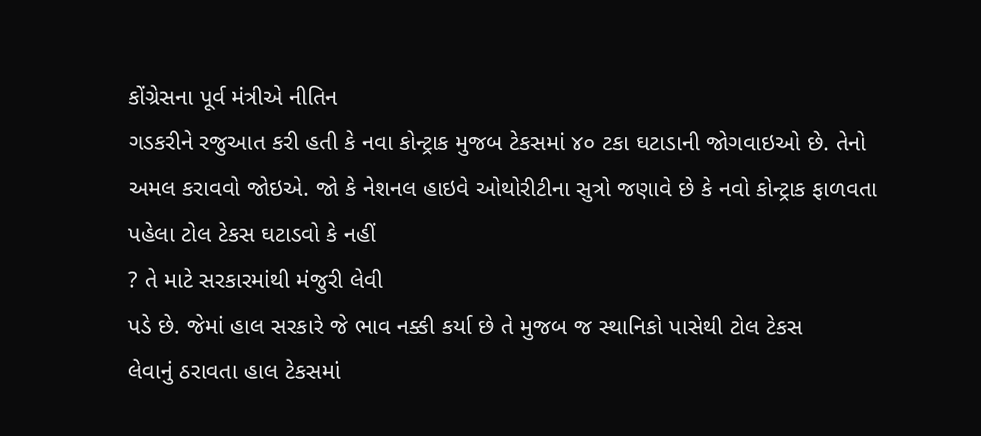કોંગ્રેસના પૂર્વ મંત્રીએ નીતિન
ગડકરીને રજુઆત કરી હતી કે નવા કોન્ટ્રાક મુજબ ટેકસમાં ૪૦ ટકા ઘટાડાની જોગવાઇઓ છે. તેનો
અમલ કરાવવો જોઇએ. જો કે નેશનલ હાઇવે ઓથોરીટીના સુત્રો જણાવે છે કે નવો કોન્ટ્રાક ફાળવતા
પહેલા ટોલ ટેકસ ઘટાડવો કે નહીં
? તે માટે સરકારમાંથી મંજુરી લેવી
પડે છે. જેમાં હાલ સરકારે જે ભાવ નક્કી કર્યા છે તે મુજબ જ સ્થાનિકો પાસેથી ટોલ ટેકસ
લેવાનું ઠરાવતા હાલ ટેકસમાં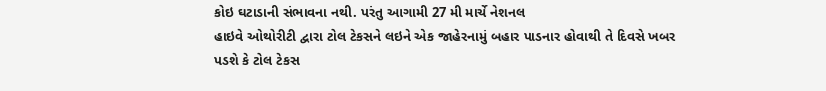કોઇ ઘટાડાની સંભાવના નથી. પરંતુ આગામી 27 મી માર્ચે નેશનલ
હાઇવે ઓથોરીટી દ્વારા ટોલ ટેકસને લઇને એક જાહેરનામું બહાર પાડનાર હોવાથી તે દિવસે ખબર
પડશે કે ટોલ ટેકસ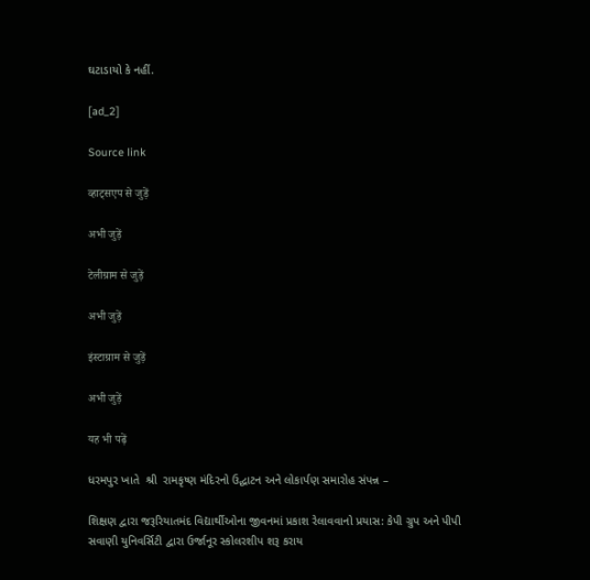ઘટાડાયો કે નહીં.

[ad_2]

Source link

व्हाट्सएप से जुड़ें

अभी जुड़ें

टेलीग्राम से जुड़ें

अभी जुड़ें

इंस्टाग्राम से जुड़ें

अभी जुड़ें

यह भी पढ़ें

ધરમપુર ખાતે  શ્રી  રામકૃષ્ણ મંદિરનો ઉદ્ઘાટન અને લોકાર્પણ સમારોહ સંપન્ન –

શિક્ષણ દ્વારા જરૂરિયાતમંદ વિદ્યાર્થીઓના જીવનમાં પ્રકાશ રેલાવવાનો પ્રયાસ: કેપી ગ્રુપ અને પીપી સવાણી યુનિવર્સિટી દ્વારા ઉર્જાનૂર સ્કોલરશીપ શરૂ કરાય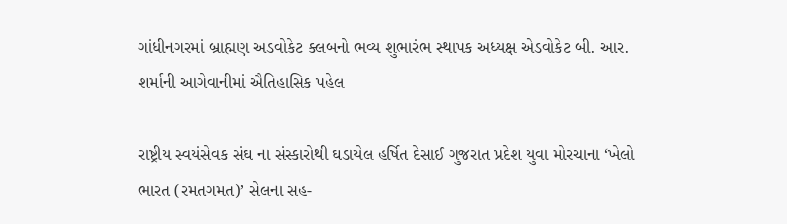ગાંધીનગરમાં બ્રાહ્મણ અડવોકેટ ક્લબનો ભવ્ય શુભારંભ સ્થાપક અધ્યક્ષ એડવોકેટ બી. આર. શર્માની આગેવાનીમાં ઐતિહાસિક પહેલ

રાષ્ટ્રીય સ્વયંસેવક સંઘ ના સંસ્કારોથી ઘડાયેલ હર્ષિત દેસાઈ ગુજરાત પ્રદેશ યુવા મોરચાના ‘ખેલો ભારત (રમતગમત)’ સેલના સહ-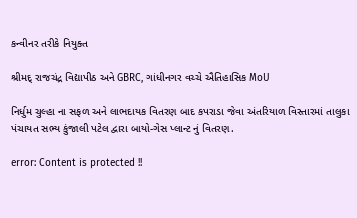કન્વીનર તરીકે નિયુક્ત

શ્રીમદ્ રાજચંદ્ર વિદ્યાપીઠ અને GBRC, ગાંધીનગર વચ્ચે ઐતિહાસિક MoU

નિર્ધુમ ચુલ્હા ના સફળ અને લાભદાયક વિતરણ બાદ કપરાડા જેવા અંતરિયાળ વિસ્તારમાં તાલુકા પંચાયત સભ્ય કુંજાલી પટેલ દ્વારા બાયો-ગેસ પ્લાન્ટ નું વિતરણ.

error: Content is protected !!